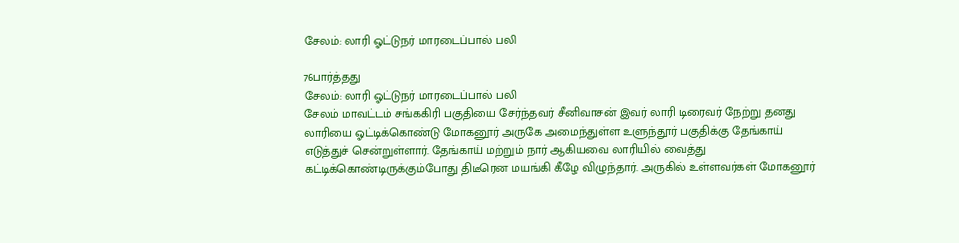சேலம்: லாரி ஓட்டுநர் மாரடைப்பால் பலி

76பார்த்தது
சேலம்: லாரி ஓட்டுநர் மாரடைப்பால் பலி
சேலம் மாவட்டம் சங்ககிரி பகுதியை சேர்ந்தவர் சீனிவாசன் இவர் லாரி டிரைவர் நேற்று தனது லாரியை ஓட்டிக்கொண்டு மோகனூர் அருகே அமைந்துள்ள உளுந்தூர் பகுதிக்கு தேங்காய் எடுத்துச் சென்றுள்ளார். தேங்காய் மற்றும் நார் ஆகியவை லாரியில் வைத்து கட்டிக்கொண்டிருக்கும்போது திடீரென மயங்கி கீழே விழுந்தார். அருகில் உள்ளவர்கள் மோகனூர்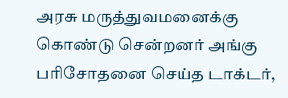அரசு மருத்துவமனைக்கு கொண்டு சென்றனர் அங்கு பரிசோதனை செய்த டாக்டர்,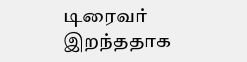டிரைவர் இறந்ததாக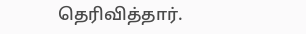தெரிவித்தார்.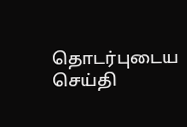தொடர்புடைய செய்தி